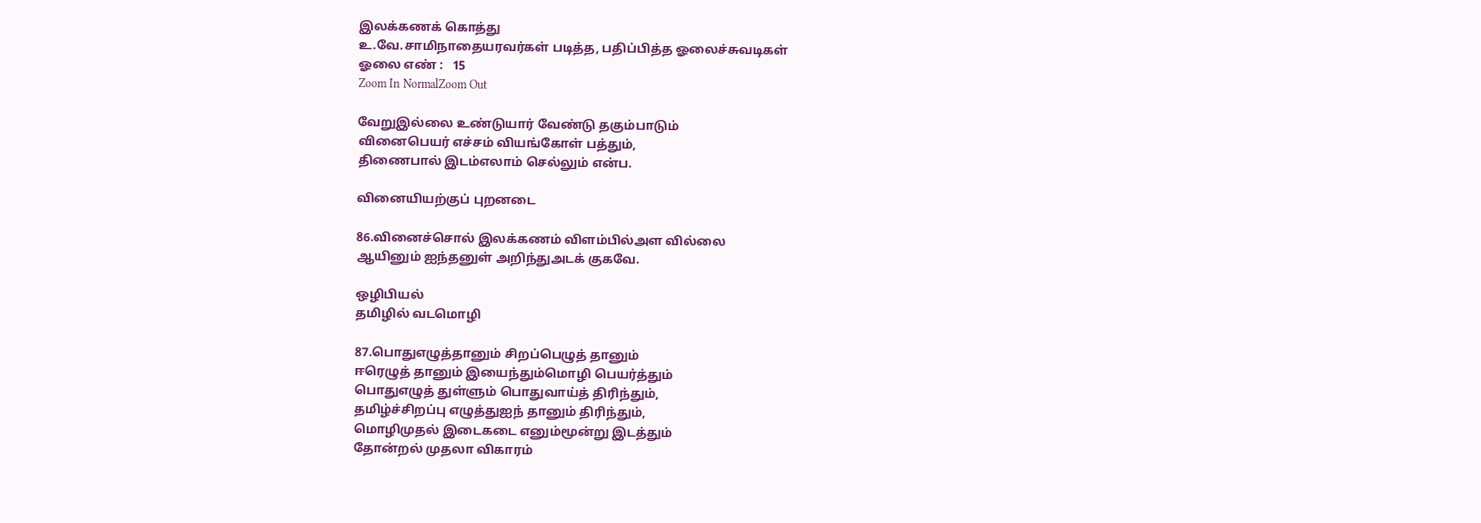இலக்கணக் கொத்து
உ.வே.சாமிநாதையரவர்கள் படித்த, பதிப்பித்த ஓலைச்சுவடிகள்
ஓலை எண் :   15
Zoom In NormalZoom Out

வேறுஇல்லை உண்டுயார் வேண்டு தகும்பாடும்
வினைபெயர் எச்சம் வியங்கோள் பத்தும்,
திணைபால் இடம்எலாம் செல்லும் என்ப.

வினையியற்குப் புறனடை

86.வினைச்சொல் இலக்கணம் விளம்பில்அள வில்லை
ஆயினும் ஐந்தனுள் அறிந்துஅடக் குகவே.

ஒழிபியல்
தமிழில் வடமொழி

87.பொதுஎழுத்தானும் சிறப்பெழுத் தானும்
ஈரெழுத் தானும் இயைந்தும்மொழி பெயர்த்தும்
பொதுஎழுத் துள்ளும் பொதுவாய்த் திரிந்தும்,
தமிழ்ச்சிறப்பு எழுத்துஐந் தானும் திரிந்தும்,
மொழிமுதல் இடைகடை எனும்மூன்று இடத்தும்
தோன்றல் முதலா விகாரம்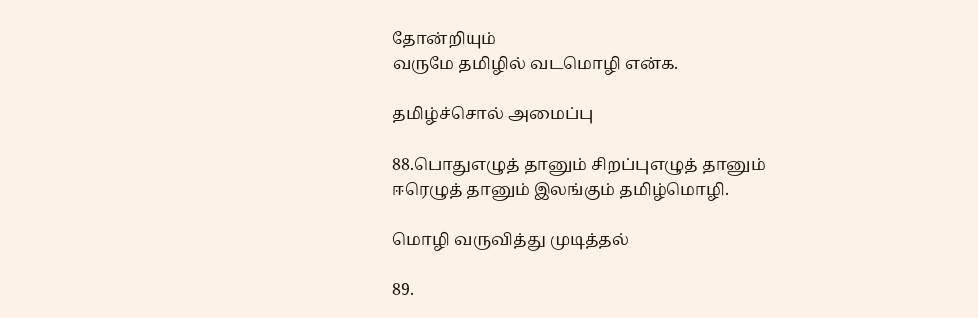தோன்றியும்
வருமே தமிழில் வடமொழி என்க.

தமிழ்ச்சொல் அமைப்பு

88.பொதுஎழுத் தானும் சிறப்புஎழுத் தானும்
ஈரெழுத் தானும் இலங்கும் தமிழ்மொழி.

மொழி வருவித்து முடித்தல்

89.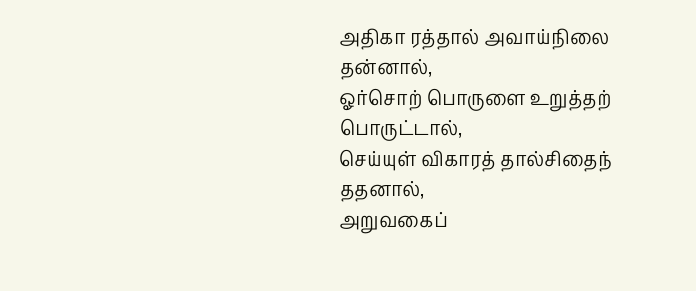அதிகா ரத்தால் அவாய்நிலை தன்னால்,
ஓர்சொற் பொருளை உறுத்தற் பொருட்டால்,
செய்யுள் விகாரத் தால்சிதைந் ததனால்,
அறுவகைப்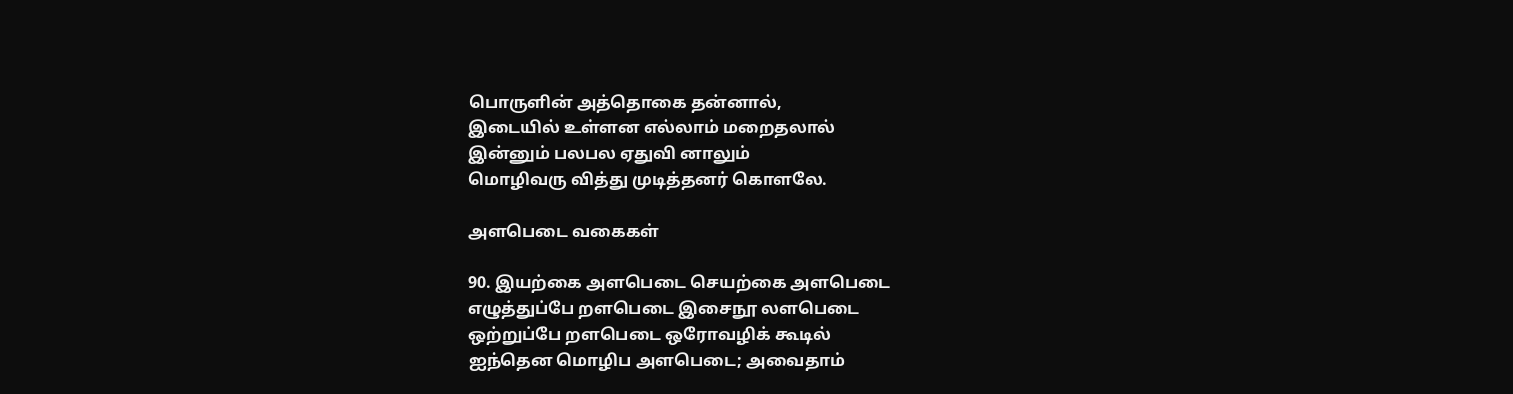பொருளின் அத்தொகை தன்னால்,
இடையில் உள்ளன எல்லாம் மறைதலால்
இன்னும் பலபல ஏதுவி னாலும்
மொழிவரு வித்து முடித்தனர் கொளலே.

அளபெடை வகைகள்

90. இயற்கை அளபெடை செயற்கை அளபெடை
எழுத்துப்பே றளபெடை இசைநூ லளபெடை
ஒற்றுப்பே றளபெடை ஒரோவழிக் கூடில்
ஐந்தென மொழிப அளபெடை; அவைதாம்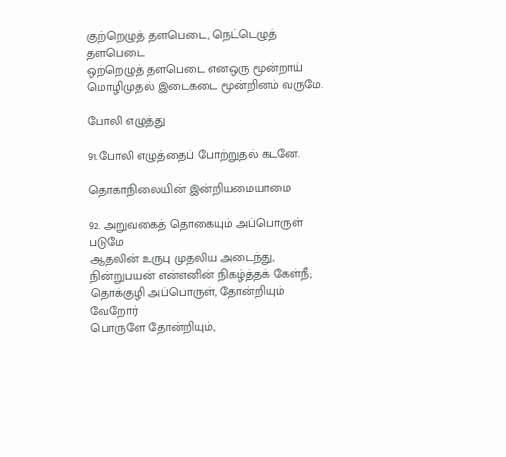குற்றெழுத் தளபெடை, நெட்டெழுத் தளபெடை
ஒற்றெழுத் தளபெடை எனஒரு மூன்றாய்
மொழிமுதல் இடைகடை மூன்றினம் வருமே.

போலி எழுத்து

91.போலி எழுத்தைப் போற்றுதல் கடனே.

தொகாநிலையின் இன்றியமையாமை

92. அறுவகைத் தொகையும் அப்பொருள் படுமே
ஆதலின் உருபு முதலிய அடைந்து,
நின்றுபயன் என்எனின் நிகழ்த்தக் கேள்நீ;
தொக்குழி அப்பொருள், தோன்றியும் வேறோர்
பொருளே தோன்றியும்,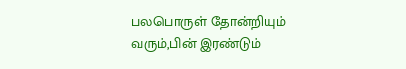பலபொருள் தோன்றியும்
வரும்,பின் இரண்டும்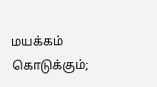மயக்கம் கொடுக்கும்;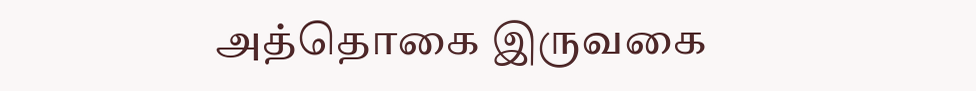அத்தொகை இருவகை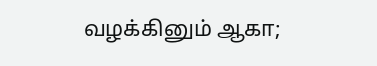வழக்கினும் ஆகா;